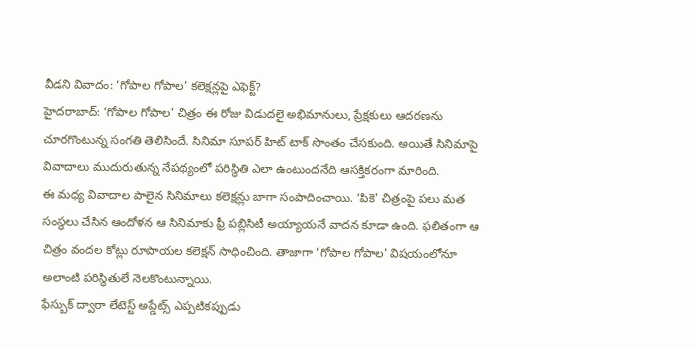వీడని వివాదం: ‘గోపాల గోపాల’ కలెక్షన్లపై ఎఫెక్ట్?
హైదరాబాద్: ‘గోపాల గోపాల' చిత్రం ఈ రోజు విడుదలై అభిమానులు, ప్రేక్షకులు ఆదరణను చూరగొంటున్న సంగతి తెలిసిందే. సినిమా సూపర్ హిట్ టాక్ సొంతం చేసకుంది. అయితే సినిమాపై వివాదాలు ముదురుతున్న నేపథ్యంలో పరిస్థితి ఎలా ఉంటుందనేది ఆసక్తికరంగా మారింది.
ఈ మధ్య వివాదాల పాలైన సినిమాలు కలెక్షన్లు బాగా సంపాదించాయి. ‘పికె' చిత్రంపై పలు మత సంస్థలు చేసిన ఆందోళన ఆ సినిమాకు ఫ్రీ పబ్లిసిటీ అయ్యాయనే వాదన కూడా ఉంది. ఫలితంగా ఆ చిత్రం వందల కోట్లు రూపాయల కలెక్షన్ సాధించింది. తాజాగా ‘గోపాల గోపాల' విషయంలోనూ అలాంటి పరిస్థితులే నెలకొంటున్నాయి.
ఫేస్బుక్ ద్వారా లేటెస్ట్ అప్డేట్స్ ఎప్పటికప్పుడు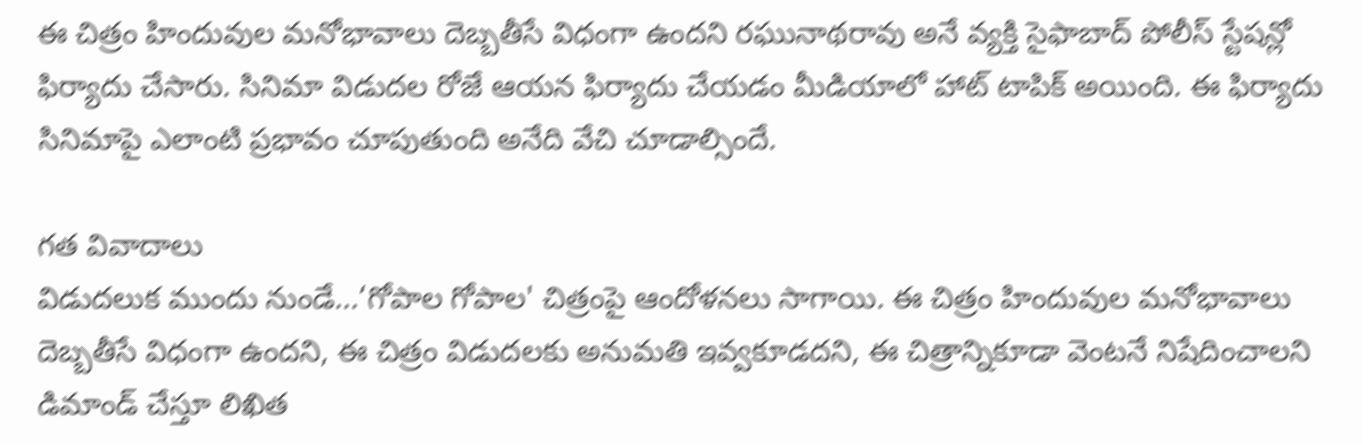ఈ చిత్రం హిందువుల మనోభావాలు దెబ్బతీసే విధంగా ఉందని రఘునాథరావు అనే వ్యక్తి సైఫాబాద్ పోలీస్ స్టేషన్లో ఫిర్యాదు చేసారు. సినిమా విడుదల రోజే ఆయన ఫిర్యాదు చేయడం మీడియాలో హాట్ టాపిక్ అయింది. ఈ ఫిర్యాదు సినిమాపై ఎలాంటి ప్రభావం చూపుతుంది అనేది వేచి చూడాల్సిందే.

గత వివాదాలు
విడుదలుక ముందు నుండే...‘గోపాల గోపాల' చిత్రంపై ఆందోళనలు సాగాయి. ఈ చిత్రం హిందువుల మనోభావాలు దెబ్బతీసే విధంగా ఉందని, ఈ చిత్రం విడుదలకు అనుమతి ఇవ్వకూడదని, ఈ చిత్రాన్నికూడా వెంటనే నిషేదించాలని డిమాండ్ చేస్తూ లిఖిత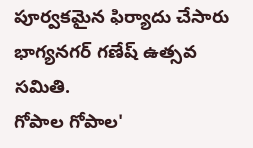పూర్వకమైన ఫిర్యాదు చేసారు భాగ్యనగర్ గణేష్ ఉత్సవ సమితి.
గోపాల గోపాల'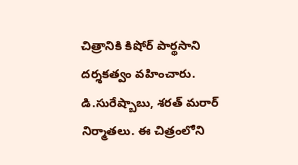చిత్రానికి కిషోర్ పార్థసాని దర్శకత్వం వహించారు. డి.సురేష్బాబు, శరత్ మరార్ నిర్మాతలు. ఈ చిత్రంలోని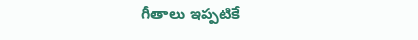గీతాలు ఇప్పటికే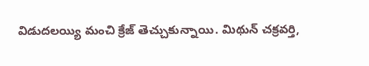విడుదలయ్యి మంచి క్రేజ్ తెచ్చుకున్నాయి. మిథున్ చక్రవర్తి,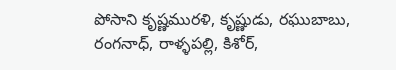పోసాని కృష్ణమురళి, కృష్ణుడు, రఘుబాబు, రంగనాధ్, రాళ్ళపల్లి, కిశోర్,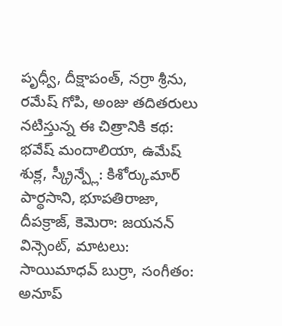పృధ్వీ, దీక్షాపంత్, నర్రా శ్రీను, రమేష్ గోపి, అంజు తదితరులు నటిస్తున్న ఈ చిత్రానికి కథ: భవేష్ మందాలియా, ఉమేష్ శుక్ల, స్క్రీన్ప్లే: కిశోర్కుమార్ పార్థసాని, భూపతిరాజా, దీపక్రాజ్, కెమెరా: జయనన్ విన్సెంట్, మాటలు: సాయిమాధవ్ బుర్రా, సంగీతం: అనూప్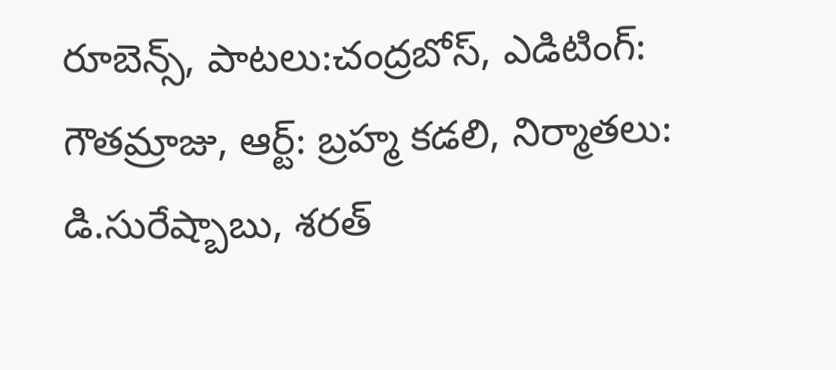రూబెన్స్, పాటలు:చంద్రబోస్, ఎడిటింగ్: గౌతమ్రాజు, ఆర్ట్: బ్రహ్మ కడలి, నిర్మాతలు: డి.సురేష్బాబు, శరత్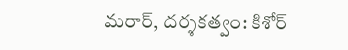మరార్, దర్శకత్వం: కిశోర్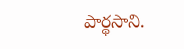పార్థసాని.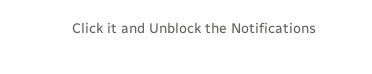Click it and Unblock the Notifications